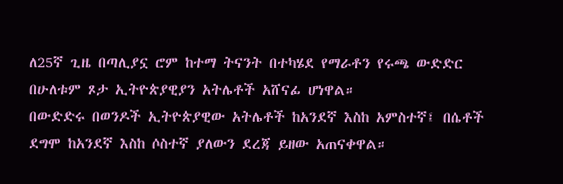ለ25ኛ ጊዜ በጣሊያኗ ሮም ከተማ ትናንት በተካሄደ የማራቶን የሩጫ ውድድር በሁለቱም ጾታ ኢትዮጵያዊያን አትሌቶች አሸናፊ ሆነዋል።
በውድድሩ በወንዶች ኢትዮጵያዊው አትሌቶች ከአንደኛ እስከ አምስተኛ፤ በሴቶች ደግሞ ከአንደኛ እስከ ሶስተኛ ያለውን ደረጃ ይዘው አጠናቀዋል።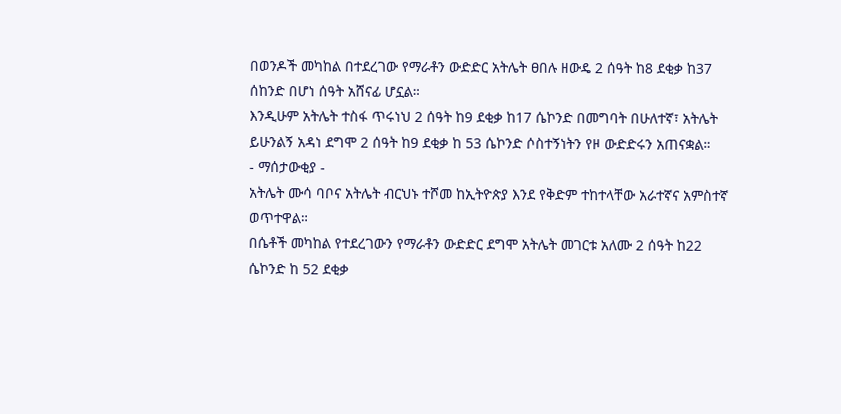በወንዶች መካከል በተደረገው የማራቶን ውድድር አትሌት ፀበሉ ዘውዴ 2 ሰዓት ከ8 ደቂቃ ከ37 ሰከንድ በሆነ ሰዓት አሸናፊ ሆኗል።
እንዲሁም አትሌት ተስፋ ጥሩነህ 2 ሰዓት ከ9 ደቂቃ ከ17 ሴኮንድ በመግባት በሁለተኛ፣ አትሌት ይሁንልኝ አዳነ ደግሞ 2 ሰዓት ከ9 ደቂቃ ከ 53 ሴኮንድ ሶስተኝነትን የዞ ውድድሩን አጠናቋል።
- ማሰታውቂያ -
አትሌት ሙሳ ባቦና አትሌት ብርህኑ ተሾመ ከኢትዮጵያ እንደ የቅድም ተከተላቸው አራተኛና አምስተኛ ወጥተዋል።
በሴቶች መካከል የተደረገውን የማራቶን ውድድር ደግሞ አትሌት መገርቱ አለሙ 2 ሰዓት ከ22 ሴኮንድ ከ 52 ደቂቃ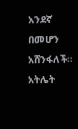አንደኛ በመሆን አሸንፋለች።
አትሌት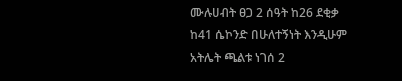ሙሉሀብት ፀጋ 2 ሰዓት ከ26 ደቂቃ ከ41 ሴኮንድ በሁለተኝነት እንዲሁም አትሌት ጫልቱ ነገሰ 2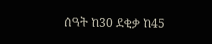ሰዓት ከ30 ደቂቃ ከ45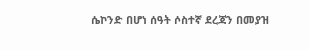ሴኮንድ በሆነ ሰዓት ሶስተኛ ደረጃን በመያዝ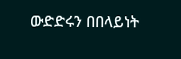ውድድሩን በበላይነት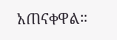አጠናቀዋል።